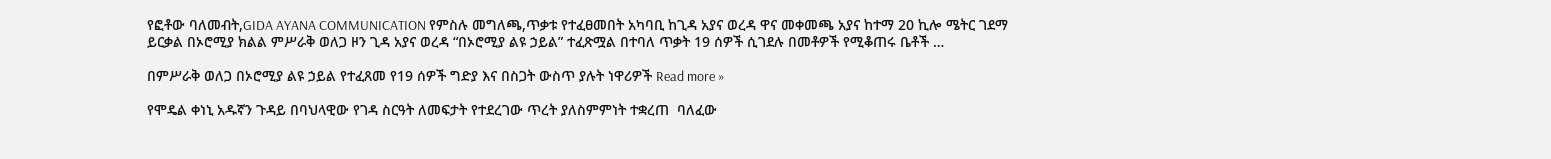የፎቶው ባለመብት,GIDA AYANA COMMUNICATION የምስሉ መግለጫ,ጥቃቱ የተፈፀመበት አካባቢ ከጊዳ አያና ወረዳ ዋና መቀመጫ አያና ከተማ 20 ኪሎ ሜትር ገደማ ይርቃል በኦሮሚያ ክልል ምሥራቅ ወለጋ ዞን ጊዳ አያና ወረዳ “በኦሮሚያ ልዩ ኃይል” ተፈጽሟል በተባለ ጥቃት 19 ሰዎች ሲገደሉ በመቶዎች የሚቆጠሩ ቤቶች …

በምሥራቅ ወለጋ በኦሮሚያ ልዩ ኃይል የተፈጸመ የ19 ሰዎች ግድያ እና በስጋት ውስጥ ያሉት ነዋሪዎች Read more »

የሞዴል ቀነኒ አዱኛን ጉዳይ በባህላዊው የገዳ ስርዓት ለመፍታት የተደረገው ጥረት ያለስምምነት ተቋረጠ  ባለፈው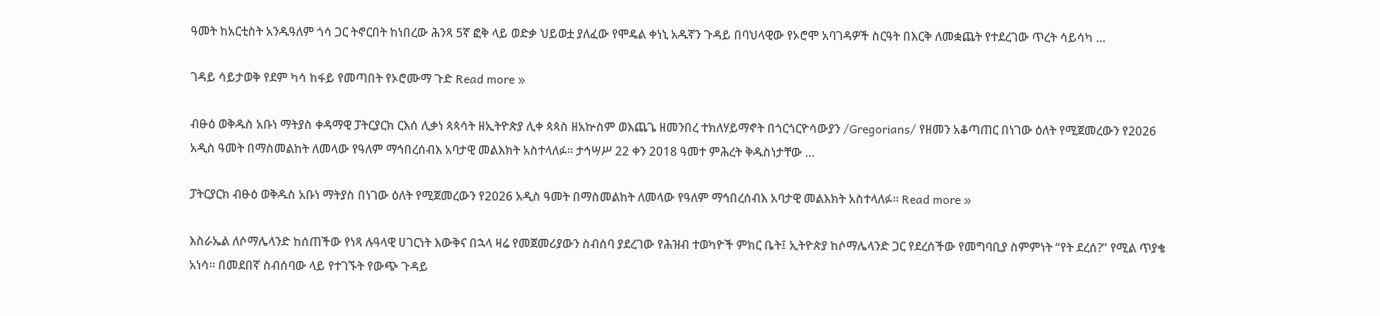ዓመት ከአርቲስት አንዱዓለም ጎሳ ጋር ትኖርበት ከነበረው ሕንጻ 5ኛ ፎቅ ላይ ወድቃ ህይወቷ ያለፈው የሞዴል ቀነኒ አዱኛን ጉዳይ በባህላዊው የኦሮሞ አባገዳዎች ስርዓት በእርቅ ለመቋጨት የተደረገው ጥረት ሳይሳካ …

ገዳይ ሳይታወቅ የደም ካሳ ከፋይ የመጣበት የኦሮሙማ ጉድ Read more »

ብፁዕ ወቅዱስ አቡነ ማትያስ ቀዳማዊ ፓትርያርክ ርእሰ ሊቃነ ጳጳሳት ዘኢትዮጵያ ሊቀ ጳጳስ ዘአኵስም ወእጨጌ ዘመንበረ ተክለሃይማኖት በጎርጎርዮሳውያን /Gregorians/ የዘመን አቆጣጠር በነገው ዕለት የሚጀመረውን የ2026 አዲስ ዓመት በማስመልከት ለመላው የዓለም ማኅበረሰብእ አባታዊ መልእክት አስተላለፉ። ታኅሣሥ 22 ቀን 2018 ዓመተ ምሕረት ቅዱስነታቸው …

ፓትርያርክ ብፁዕ ወቅዱስ አቡነ ማትያስ በነገው ዕለት የሚጀመረውን የ2026 አዲስ ዓመት በማስመልከት ለመላው የዓለም ማኅበረሰብእ አባታዊ መልእክት አስተላለፉ። Read more »

እስራኤል ለሶማሌላንድ ከሰጠችው የነጻ ሉዓላዊ ሀገርነት እውቅና በኋላ ዛሬ የመጀመሪያውን ስብሰባ ያደረገው የሕዝብ ተወካዮች ምክር ቤት፤ ኢትዮጵያ ከሶማሌላንድ ጋር የደረሰችው የመግባቢያ ስምምነት “የት ደረሰ?” የሚል ጥያቄ አነሳ። በመደበኛ ስብሰባው ላይ የተገኙት የውጭ ጉዳይ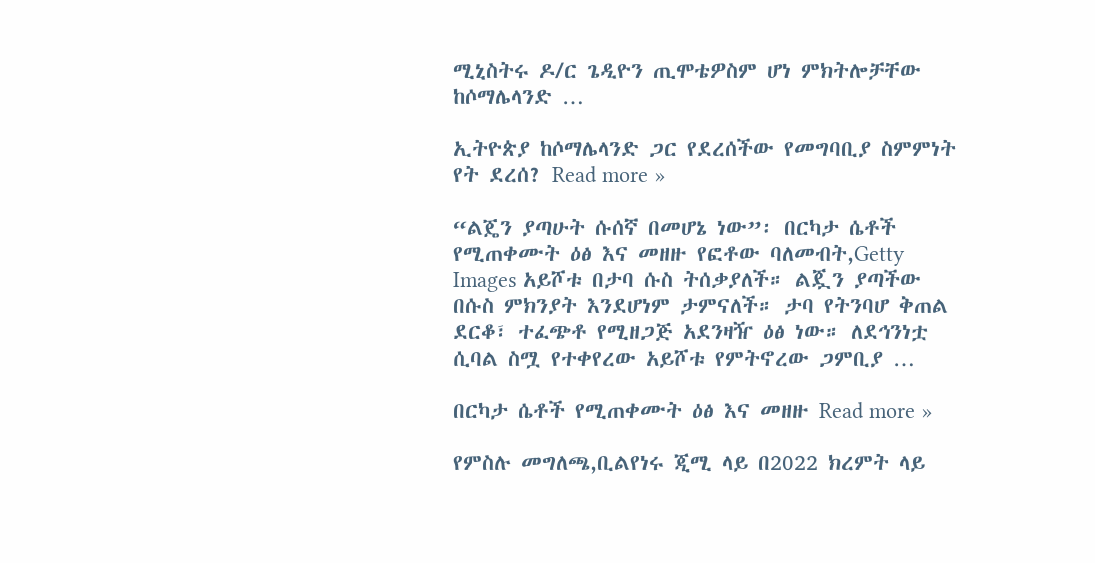ሚኒስትሩ ዶ/ር ጌዲዮን ጢሞቴዎስም ሆነ ምክትሎቻቸው ከሶማሌላንድ …

ኢትዮጵያ ከሶማሌላንድ ጋር የደረሰችው የመግባቢያ ስምምነት የት ደረሰ? Read more »

“ልጄን ያጣሁት ሱሰኛ በመሆኔ ነው”፡ በርካታ ሴቶች የሚጠቀሙት ዕፅ እና መዘዙ የፎቶው ባለመብት,Getty Images አይሾቱ በታባ ሱስ ትሰቃያለች። ልጇን ያጣችው በሱስ ምክንያት እንደሆነም ታምናለች። ታባ የትንባሆ ቅጠል ደርቆ፣ ተፈጭቶ የሚዘጋጅ አደንዛዥ ዕፅ ነው። ለደኅንነቷ ሲባል ስሟ የተቀየረው አይሾቱ የምትኖረው ጋምቢያ …

በርካታ ሴቶች የሚጠቀሙት ዕፅ እና መዘዙ Read more »

የምስሉ መግለጫ,ቢልየነሩ ጂሚ ላይ በ2022 ክረምት ላይ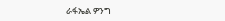ራፋኤል ዎንግ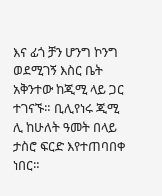እና ፊጎ ቻን ሆንግ ኮንግ ወደሚገኝ እስር ቤት አቅንተው ከጂሚ ላይ ጋር ተገናኙ። ቢሊየነሩ ጂሚ ሊ ከሁለት ዓመት በላይ ታስሮ ፍርድ እየተጠባበቀ ነበር።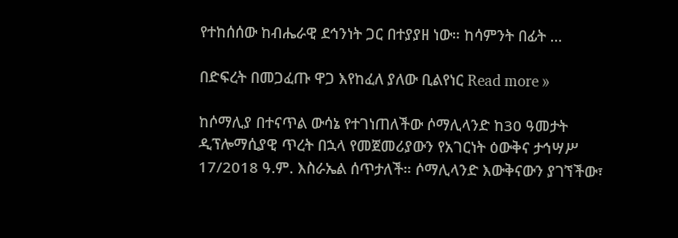የተከሰሰው ከብሔራዊ ደኅንነት ጋር በተያያዘ ነው። ከሳምንት በፊት …

በድፍረት በመጋፈጡ ዋጋ እየከፈለ ያለው ቢልየነር Read more »

ከሶማሊያ በተናጥል ውሳኔ የተገነጠለችው ሶማሊላንድ ከ30 ዓመታት ዲፕሎማሲያዊ ጥረት በኋላ የመጀመሪያውን የአገርነት ዕውቅና ታኅሣሥ 17/2018 ዓ.ም. እስራኤል ሰጥታለች። ሶማሊላንድ እውቅናውን ያገኘችው፣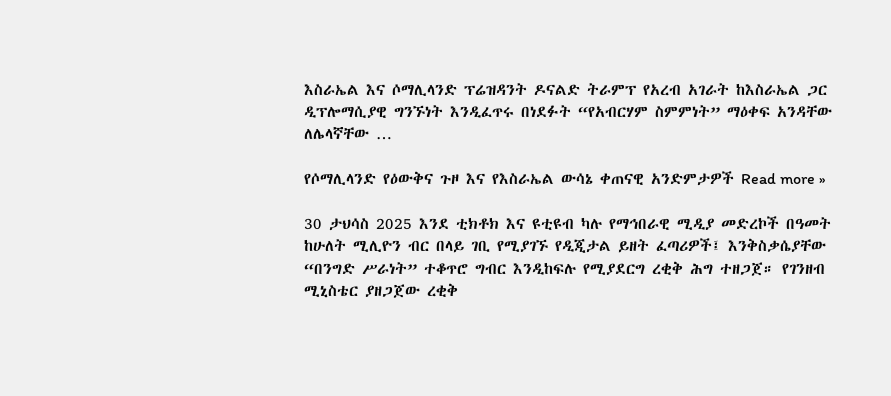እስራኤል እና ሶማሊላንድ ፕሬዝዳንት ዶናልድ ትራምፕ የአረብ አገራት ከእስራኤል ጋር ዲፕሎማሲያዊ ግንኙነት እንዲፈጥሩ በነደፉት “የአብርሃም ስምምነት” ማዕቀፍ አንዳቸው ለሌላኛቸው …

የሶማሊላንድ የዕውቅና ጉዞ እና የእስራኤል ውሳኔ ቀጠናዊ አንድምታዎች Read more »

30 ታህሳስ 2025 እንደ ቲክቶክ እና ዩቲዩብ ካሉ የማኅበራዊ ሚዲያ መድረኮች በዓመት ከሁለት ሚሊዮን ብር በላይ ገቢ የሚያገኙ የዲጂታል ይዘት ፈጣሪዎች፤ እንቅስቃሴያቸው “በንግድ ሥራነት” ተቆጥሮ ግብር እንዲከፍሉ የሚያደርግ ረቂቅ ሕግ ተዘጋጀ። የገንዘብ ሚኒስቴር ያዘጋጀው ረቂቅ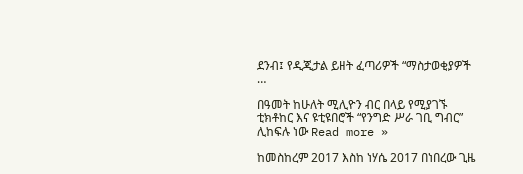ደንብ፤ የዲጂታል ይዘት ፈጣሪዎች “ማስታወቂያዎች …

በዓመት ከሁለት ሚሊዮን ብር በላይ የሚያገኙ ቲክቶከር እና ዩቲዩበሮች “የንግድ ሥራ ገቢ ግብር” ሊከፍሉ ነው Read more »

ከመስከረም 2017 እስከ ነሃሴ 2017 በነበረው ጊዜ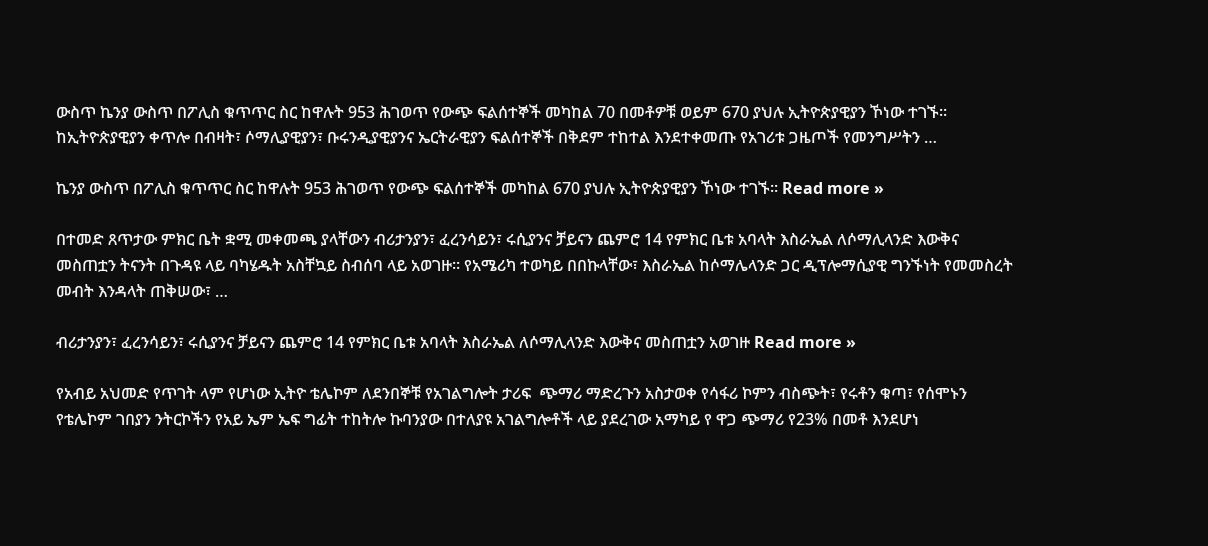ውስጥ ኬንያ ውስጥ በፖሊስ ቁጥጥር ስር ከዋሉት 953 ሕገወጥ የውጭ ፍልሰተኞች መካከል 70 በመቶዎቹ ወይም 670 ያህሉ ኢትዮጵያዊያን ኾነው ተገኙ። ከኢትዮጵያዊያን ቀጥሎ በብዛት፣ ሶማሊያዊያን፣ ቡሩንዲያዊያንና ኤርትራዊያን ፍልሰተኞች በቅደም ተከተል እንደተቀመጡ የአገሪቱ ጋዜጦች የመንግሥትን …

ኬንያ ውስጥ በፖሊስ ቁጥጥር ስር ከዋሉት 953 ሕገወጥ የውጭ ፍልሰተኞች መካከል 670 ያህሉ ኢትዮጵያዊያን ኾነው ተገኙ። Read more »

በተመድ ጸጥታው ምክር ቤት ቋሚ መቀመጫ ያላቸውን ብሪታንያን፣ ፈረንሳይን፣ ሩሲያንና ቻይናን ጨምሮ 14 የምክር ቤቱ አባላት እስራኤል ለሶማሊላንድ እውቅና መስጠቷን ትናንት በጉዳዩ ላይ ባካሄዱት አስቸኳይ ስብሰባ ላይ አወገዙ። የአሜሪካ ተወካይ በበኩላቸው፣ እስራኤል ከሶማሌላንድ ጋር ዲፕሎማሲያዊ ግንኙነት የመመስረት መብት እንዳላት ጠቅሠው፣ …

ብሪታንያን፣ ፈረንሳይን፣ ሩሲያንና ቻይናን ጨምሮ 14 የምክር ቤቱ አባላት እስራኤል ለሶማሊላንድ እውቅና መስጠቷን አወገዙ Read more »

የአብይ አህመድ የጥገት ላም የሆነው ኢትዮ ቴሌኮም ለደንበኞቹ የአገልግሎት ታሪፍ  ጭማሪ ማድረጉን አስታወቀ የሳፋሪ ኮምን ብስጭት፣ የሩቶን ቁጣ፣ የሰሞኑን የቴሌኮም ገበያን ንትርኮችን የአይ ኤም ኤፍ ግፊት ተከትሎ ኩባንያው በተለያዩ አገልግሎቶች ላይ ያደረገው አማካይ የ ዋጋ ጭማሪ የ23% በመቶ እንደሆነ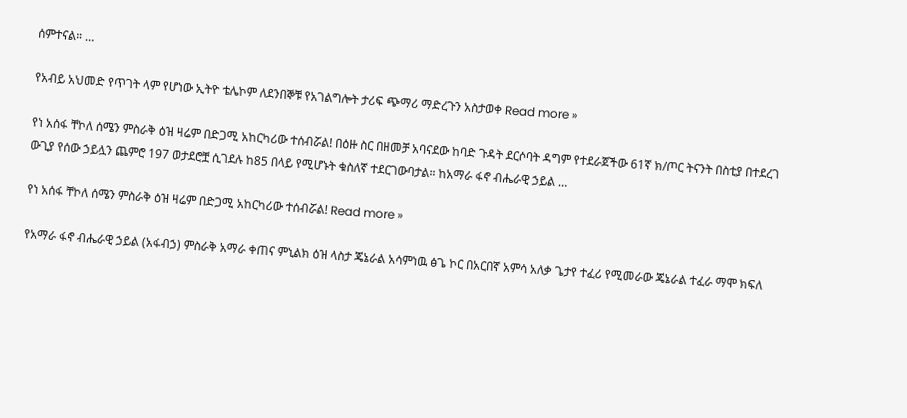ሰምተናል። …

የአብይ አህመድ የጥገት ላም የሆነው ኢትዮ ቴሌኮም ለደንበኞቹ የአገልግሎት ታሪፍ ጭማሪ ማድረጉን አስታወቀ Read more »

የነ አሰፋ ቸኮለ ሰሜን ምስራቅ ዕዝ ዛሬም በድጋሚ አከርካሪው ተሰብሯል! በዕዙ ስር በዘመቻ አባናደው ከባድ ጉዳት ደርሶባት ዳግም የተደራጀችው 61ኛ ክ/ጦር ትናንት በስቲያ በተደረገ ውጊያ የሰው ኃይሏን ጨምሮ 197 ወታደሮቿ ሲገደሉ ከ85 በላይ የሚሆኑት ቁስለኛ ተደርገውባታል። ከአማራ ፋኖ ብሔራዊ ኃይል …

የነ አሰፋ ቸኮለ ሰሜን ምስራቅ ዕዝ ዛሬም በድጋሚ አከርካሪው ተሰብሯል! Read more »

የአማራ ፋኖ ብሔራዊ ኃይል (አፋብኃ) ምስራቅ አማራ ቀጠና ምኒልክ ዕዝ ላስታ ጄኔራል አሳምነዉ ፅጌ ኮር በአርበኛ አምሳ አለቃ ጌታየ ተፈሪ የሚመራው ጄኔራል ተፈራ ማሞ ክፍለ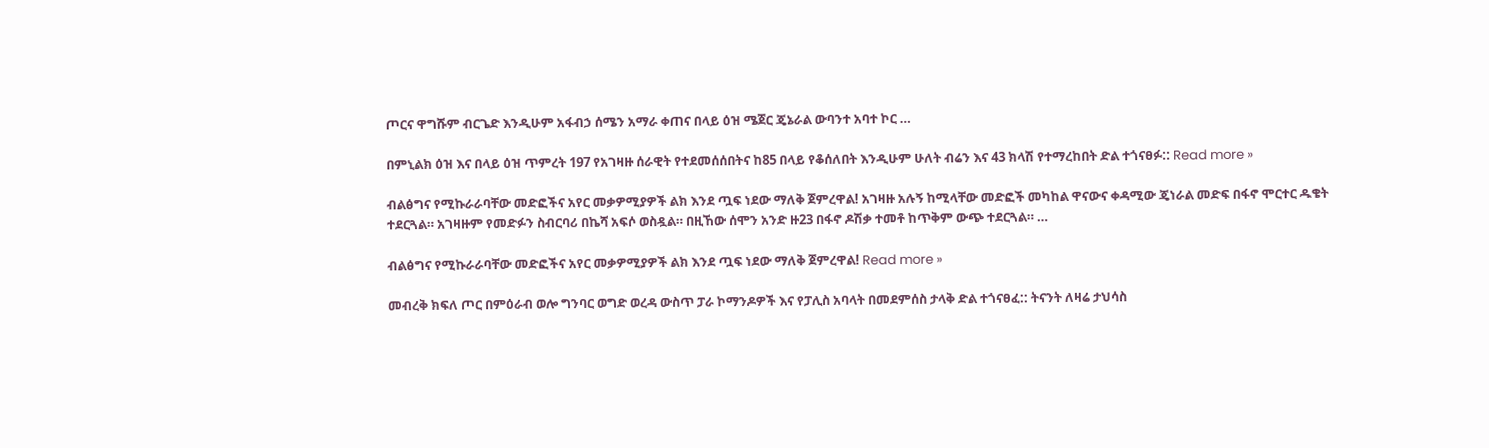ጦርና ዋግሹም ብርጌድ እንዲሁም አፋብኃ ሰሜን አማራ ቀጠና በላይ ዕዝ ሜጀር ጄኔራል ውባንተ አባተ ኮር …

በምኒልክ ዕዝ እና በላይ ዕዝ ጥምረት 197 የአገዛዙ ሰራዊት የተደመሰሰበትና ከ85 በላይ የቆሰለበት እንዲሁም ሁለት ብሬን እና 43 ክላሽ የተማረከበት ድል ተጎናፀፉ:: Read more »

ብልፅግና የሚኩራራባቸው መድፎችና አየር መቃዎሚያዎች ልክ እንደ ጧፍ ነደው ማለቅ ጀምረዋል! አገዛዙ አሉኝ ከሚላቸው መድፎች መካከል ዋናውና ቀዳሚው ጄነራል መድፍ በፋኖ ሞርተር ዱቄት ተደርጓል። አገዛዙም የመድፉን ስብርባሪ በኬሻ አፍሶ ወስዷል። በዚኸው ሰሞን አንድ ዙ23 በፋኖ ዶሽቃ ተመቶ ከጥቅም ውጭ ተደርጓል። …

ብልፅግና የሚኩራራባቸው መድፎችና አየር መቃዎሚያዎች ልክ እንደ ጧፍ ነደው ማለቅ ጀምረዋል! Read more »

መብረቅ ክፍለ ጦር በምዕራብ ወሎ ግንባር ወግድ ወረዳ ውስጥ ፓራ ኮማንዶዎች እና የፓሊስ አባላት በመደምሰስ ታላቅ ድል ተጎናፀፈ:: ትናንት ለዛሬ ታህሳስ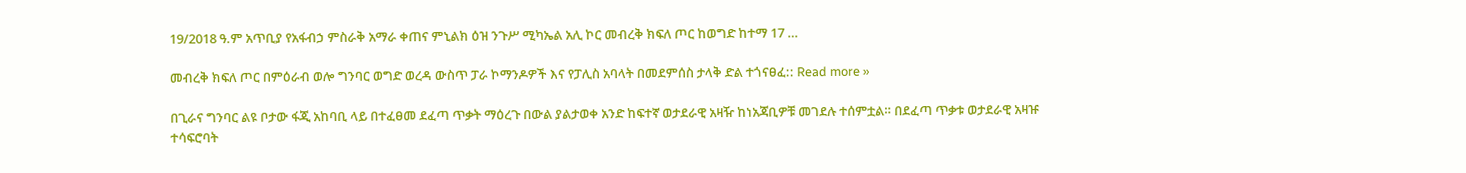19/2018 ዓ.ም አጥቢያ የአፋብኃ ምስራቅ አማራ ቀጠና ምኒልክ ዕዝ ንጉሥ ሚካኤል አሊ ኮር መብረቅ ክፍለ ጦር ከወግድ ከተማ 17 …

መብረቅ ክፍለ ጦር በምዕራብ ወሎ ግንባር ወግድ ወረዳ ውስጥ ፓራ ኮማንዶዎች እና የፓሊስ አባላት በመደምሰስ ታላቅ ድል ተጎናፀፈ:: Read more »

በጊራና ግንባር ልዩ ቦታው ፋጂ አከባቢ ላይ በተፈፀመ ደፈጣ ጥቃት ማዕረጉ በውል ያልታወቀ አንድ ከፍተኛ ወታደራዊ አዛዥ ከነአጃቢዎቹ መገደሉ ተሰምቷል። በደፈጣ ጥቃቱ ወታደራዊ አዛዡ ተሳፍሮባት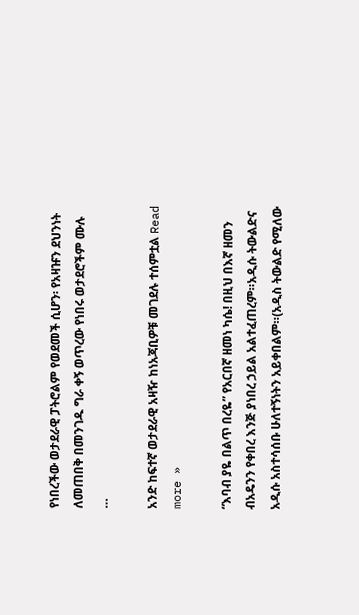የነበረችው ወታደራዊ ፓትሮልም የወደመች ሲሆን፡ የአዛዡን ደህንነት ለመጠበቅ በመንገዱ ግራ ቀኝ ወጥረው የነበሩ ወታደሮችም ሙሉ …

አንድ ከፍተኛ ወታደራዊ አዛዥ ከነአጃቢዎቹ መገደሉ ተሰምቷል Read more »

“እባብ ያዬ በልጥ በረዬ” የአርበኛ ዘመነ ካሴ! በዚህ በእኛ ዘመን ብአዴንን የቀበረ እንጅ ያነበረ ኃይል አልተፈጠረም።አዲሱ ትውልድና አዲሱ አስተሳሰቡ ሁለተኝነትን አይቀበልም።(አዲስ ትውልድ የሚለው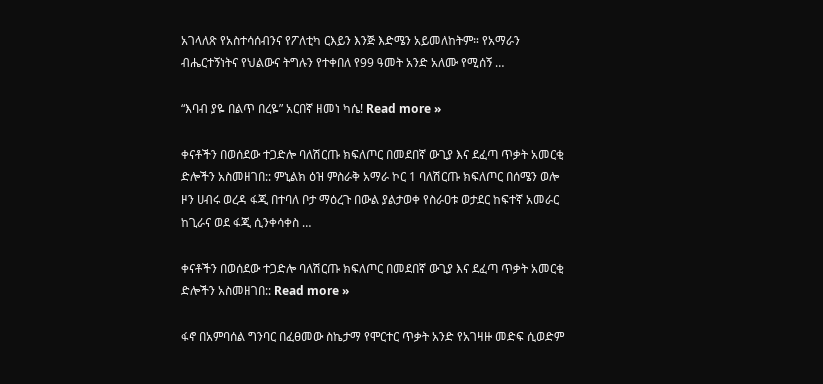አገላለጽ የአስተሳሰብንና የፖለቲካ ርእይን እንጅ እድሜን አይመለከትም። የአማራን ብሔርተኝነትና የህልውና ትግሉን የተቀበለ የ99 ዓመት አንድ አለሙ የሚሰኝ …

“እባብ ያዬ በልጥ በረዬ” አርበኛ ዘመነ ካሴ! Read more »

ቀናቶችን በወሰደው ተጋድሎ ባለሽርጡ ክፍለጦር በመደበኛ ውጊያ እና ደፈጣ ጥቃት አመርቂ ድሎችን አስመዘገበ:: ምኒልክ ዕዝ ምስራቅ አማራ ኮር 1 ባለሽርጡ ክፍለጦር በሰሜን ወሎ ዞን ሀብሩ ወረዳ ፋጂ በተባለ ቦታ ማዕረጉ በውል ያልታወቀ የስራዐቱ ወታደር ከፍተኛ አመራር ከጊራና ወደ ፋጂ ሲንቀሳቀስ …

ቀናቶችን በወሰደው ተጋድሎ ባለሽርጡ ክፍለጦር በመደበኛ ውጊያ እና ደፈጣ ጥቃት አመርቂ ድሎችን አስመዘገበ:: Read more »

ፋኖ በአምባሰል ግንባር በፈፀመው ስኬታማ የሞርተር ጥቃት አንድ የአገዛዙ መድፍ ሲወድም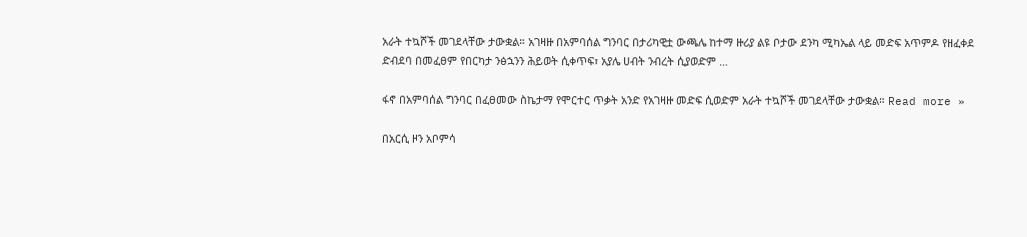አራት ተኳሾች መገደላቸው ታውቋል። አገዛዙ በአምባሰል ግንባር በታሪካዊቷ ውጫሌ ከተማ ዙሪያ ልዩ ቦታው ደንካ ሚካኤል ላይ መድፍ አጥምዶ የዘፈቀደ ድብደባ በመፈፀም የበርካታ ንፅኋንን ሕይወት ሲቀጥፍ፣ አያሌ ሀብት ንብረት ሲያወድም …

ፋኖ በአምባሰል ግንባር በፈፀመው ስኬታማ የሞርተር ጥቃት አንድ የአገዛዙ መድፍ ሲወድም አራት ተኳሾች መገደላቸው ታውቋል። Read more »

በአርሲ ዞን አቦምሳ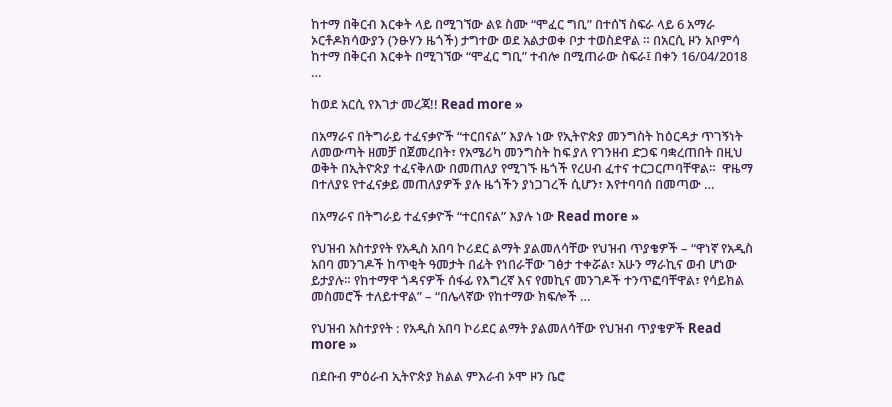ከተማ በቅርብ እርቀት ላይ በሚገኘው ልዩ ስሙ “ሞፈር ግቢ” በተሰኘ ስፍራ ላይ 6 አማራ ኦርቶዶክሳውያን (ንፁሃን ዜጎች) ታግተው ወደ አልታወቀ ቦታ ተወስደዋል ። በአርሲ ዞን አቦምሳ ከተማ በቅርብ እርቀት በሚገኘው “ሞፈር ግቢ” ተብሎ በሚጠራው ስፍራ፤ በቀን 16/04/2018 …

ከወደ አርሲ የእገታ መረጃ!! Read more »

በአማራና በትግራይ ተፈናቃዮች “ተርበናል” እያሉ ነው የኢትዮጵያ መንግስት ከዕርዳታ ጥገኝነት ለመውጣት ዘመቻ በጀመረበት፣ የአሜሪካ መንግስት ከፍ ያለ የገንዘብ ድጋፍ ባቋረጠበት በዚህ ወቅት በኢትዮጵያ ተፈናቅለው በመጠለያ የሚገኙ ዜጎች የረሀብ ፈተና ተርጋርጦባቸዋል።  ዋዜማ በተለያዩ የተፈናቃይ መጠለያዎች ያሉ ዜጎችን ያነጋገረች ሲሆን፣ እየተባባሰ በመጣው …

በአማራና በትግራይ ተፈናቃዮች “ተርበናል” እያሉ ነው Read more »

የህዝብ አስተያየት የአዲስ አበባ ኮሪደር ልማት ያልመለሳቸው የህዝብ ጥያቄዎች – “ዋነኛ የአዲስ አበባ መንገዶች ከጥቂት ዓመታት በፊት የነበራቸው ገፅታ ተቀሯል፣ አሁን ማራኪና ወብ ሆነው ይታያሉ። የከተማዋ ጎዳናዎች ሰፋፊ የእግረኛ እና የመኪና መንገዶች ተንጥፎባቸዋል፣ የሳይክል መስመሮች ተለይተዋል” – “በሌላኛው የከተማው ክፍሎች …

የህዝብ አስተያየት : የአዲስ አበባ ኮሪደር ልማት ያልመለሳቸው የህዝብ ጥያቄዎች Read more »

በደቡብ ምዕራብ ኢትዮጵያ ክልል ምእራብ ኦሞ ዞን ቤሮ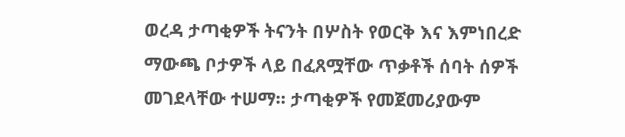ወረዳ ታጣቂዎች ትናንት በሦስት የወርቅ እና እምነበረድ ማውጫ ቦታዎች ላይ በፈጸሟቸው ጥቃቶች ሰባት ሰዎች መገደላቸው ተሠማ። ታጣቂዎች የመጀመሪያውም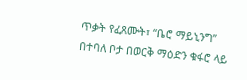ጥቃት የፈጸሙት፣ “ቤሮ ማይኒንግ” በተባለ ቦታ በወርቅ ማዕድን ቁፋሮ ላይ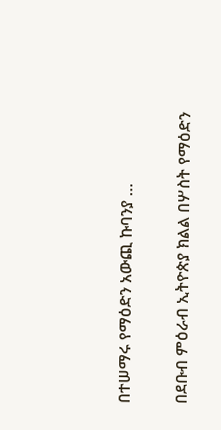በተሠማሩ የማዕድን አውጪ ኩባንያ …

በደቡብ ምዕራብ ኢትዮጵያ ክልል በሦስት የማዕድን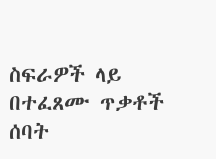ስፍራዎች ላይ በተፈጸሙ ጥቃቶች ሰባት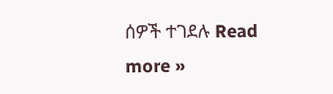ሰዎች ተገደሉ Read more »